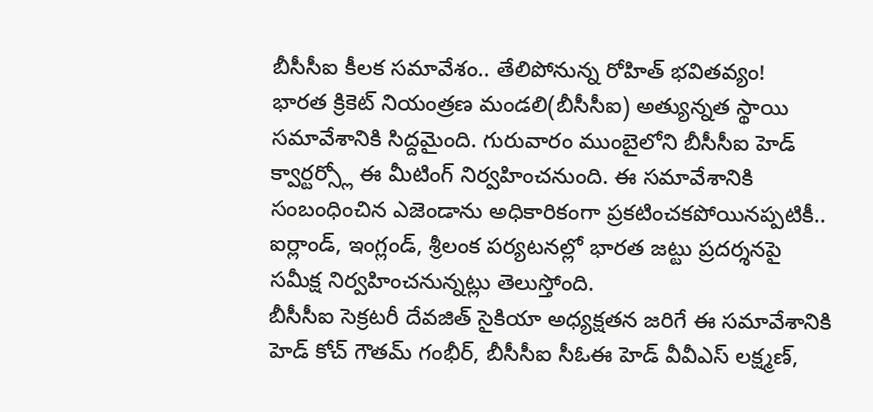బీసీసీఐ కీలక సమావేశం.. తేలిపోనున్న రోహిత్ భవితవ్యం!
భారత క్రికెట్ నియంత్రణ మండలి(బీసీసీఐ) అత్యున్నత స్థాయి సమావేశానికి సిద్దమైంది. గురువారం ముంబైలోని బీసీసీఐ హెడ్ క్వార్టర్స్లో ఈ మీటింగ్ నిర్వహించనుంది. ఈ సమావేశానికి సంబంధించిన ఎజెండాను అధికారికంగా ప్రకటించకపోయినప్పటికీ.. ఐర్లాండ్, ఇంగ్లండ్, శ్రీలంక పర్యటనల్లో భారత జట్టు ప్రదర్శనపై సమీక్ష నిర్వహించనున్నట్లు తెలుస్తోంది.
బీసీసీఐ సెక్రటరీ దేవజిత్ సైకియా అధ్యక్షతన జరిగే ఈ సమావేశానికి హెడ్ కోచ్ గౌతమ్ గంభీర్, బీసీసీఐ సీఓఈ హెడ్ వీవీఎస్ లక్ష్మణ్,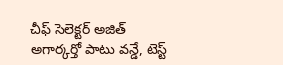చీఫ్ సెలెక్టర్ అజిత్ అగార్కర్తో పాటు వన్డే, టెస్ట్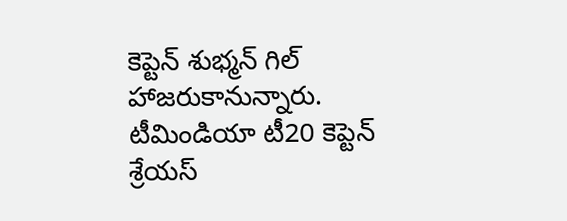కెప్టెన్ శుభ్మన్ గిల్ హాజరుకానున్నారు. టీమిండియా టీ20 కెప్టెన్ శ్రేయస్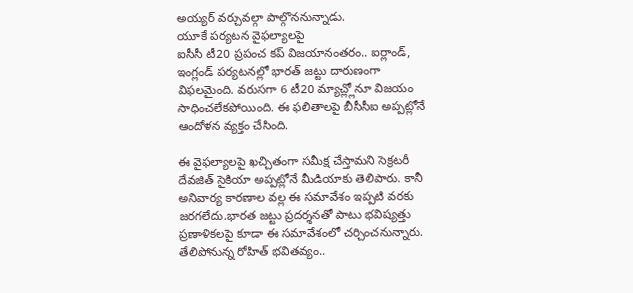అయ్యర్ వర్చువల్గా పాల్గొననున్నాడు.
యూకే పర్యటన వైఫల్యాలపై
ఐసీసీ టీ20 ప్రపంచ కప్ విజయానంతరం.. ఐర్లాండ్, ఇంగ్లండ్ పర్యటనల్లో భారత్ జట్టు దారుణంగా విఫలమైంది. వరుసగా 6 టీ20 మ్యాచ్ల్లోనూ విజయం సాధించలేకపోయింది. ఈ ఫలితాలపై బీసీసీఐ అప్పట్లోనే ఆందోళన వ్యక్తం చేసింది.

ఈ వైఫల్యాలపై ఖచ్చితంగా సమీక్ష చేస్తామని సెక్రటరీ దేవజిత్ సైకియా అప్పట్లోనే మీడియాకు తెలిపారు. కానీ అనివార్య కారణాల వల్ల ఈ సమావేశం ఇప్పటి వరకు జరగలేదు.భారత జట్టు ప్రదర్శనతో పాటు భవిష్యత్తు ప్రణాళికలపై కూడా ఈ సమావేశంలో చర్చించనున్నారు.
తేలిపోనున్న రోహిత్ భవితవ్యం..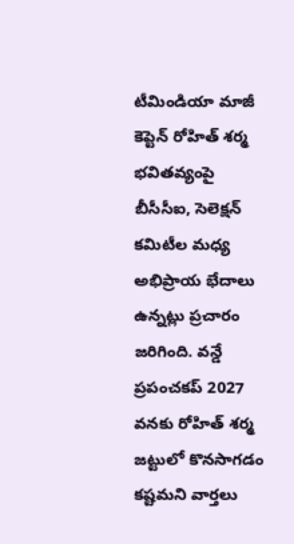టీమిండియా మాజీ కెప్టెన్ రోహిత్ శర్మ భవితవ్యంపై బీసీసీఐ, సెలెక్షన్ కమిటీల మధ్య అభిప్రాయ భేదాలు ఉన్నట్లు ప్రచారం జరిగింది. వన్డే ప్రపంచకప్ 2027 వనకు రోహిత్ శర్మ జట్టులో కొనసాగడం కష్టమని వార్తలు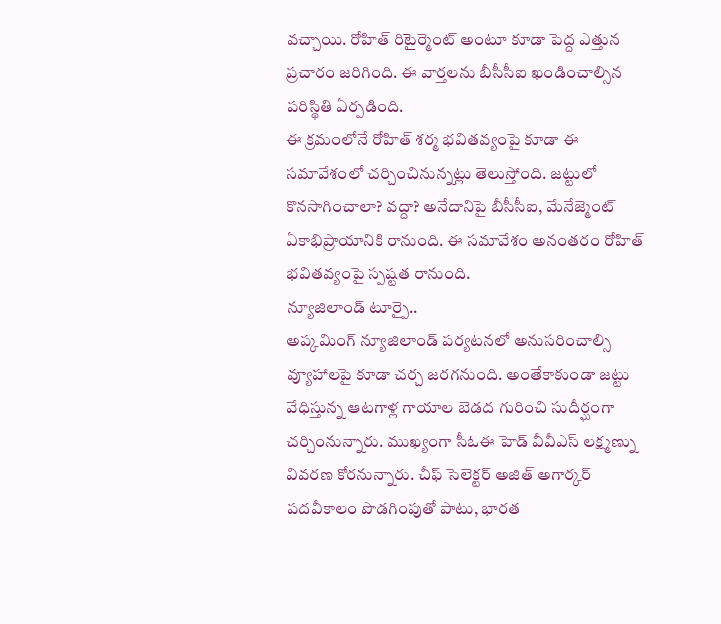వచ్చాయి. రోహిత్ రిటైర్మెంట్ అంటూ కూడా పెద్ద ఎత్తున ప్రచారం జరిగింది. ఈ వార్తలను బీసీసీఐ ఖండించాల్సిన పరిస్థితి ఏర్పడింది.
ఈ క్రమంలోనే రోహిత్ శర్మ భవితవ్యంపై కూడా ఈ సమావేశంలో చర్చించినున్నట్లు తెలుస్తోంది. జట్టులో కొనసాగించాలా? వద్దా? అనేదానిపై బీసీసీఐ, మేనేజ్మెంట్ ఏకాభిప్రాయానికి రానుంది. ఈ సమావేశం అనంతరం రోహిత్ భవితవ్యంపై స్పష్టత రానుంది.
న్యూజిలాండ్ టూర్పై..
అప్కమింగ్ న్యూజిలాండ్ పర్యటనలో అనుసరించాల్సి వ్యూహాలపై కూడా చర్చ జరగనుంది. అంతేకాకుండా జట్టు వేధిస్తున్న ఆటగాళ్ల గాయాల బెడద గురించి సుదీర్ఘంగా చర్చింనున్నారు. ముఖ్యంగా సీఓఈ హెడ్ వీవీఎస్ లక్ష్మణ్ను వివరణ కోరనున్నారు. చీఫ్ సెలెక్టర్ అజిత్ అగార్కర్ పదవీకాలం పొడగింపుతో పాటు, భారత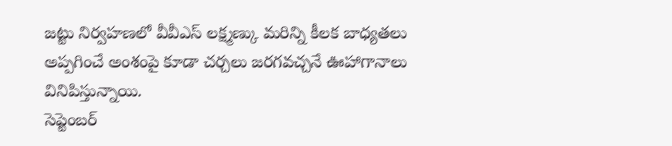జట్టు నిర్వహణలో వీవీఎస్ లక్ష్మణ్కు మరిన్ని కీలక బాధ్యతలు అప్పగించే అంశంపై కూడా చర్చలు జరగవచ్చనే ఊహాగానాలు వినిపిస్తున్నాయి.
సెప్టెంబర్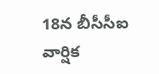18న బీసీసీఐ వార్షిక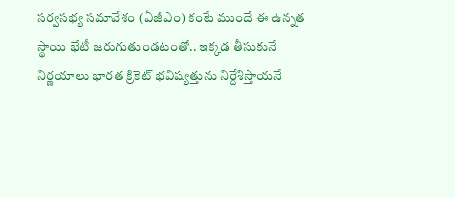సర్వసభ్య సమావేశం (ఏజీఎం) కంటే ముందే ఈ ఉన్నత స్థాయి భేటీ జరుగుతుండటంతో.. ఇక్కడ తీసుకునే నిర్ణయాలు భారత క్రికెట్ భవిష్యత్తును నిర్దేశిస్తాయనే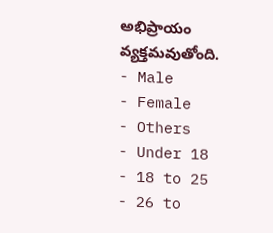అభిప్రాయం వ్యక్తమవుతోంది.
- Male
- Female
- Others
- Under 18
- 18 to 25
- 26 to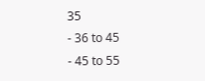35
- 36 to 45
- 45 to 55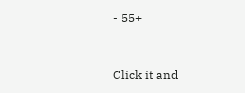- 55+


Click it and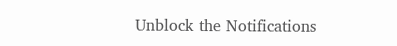Unblock the Notifications